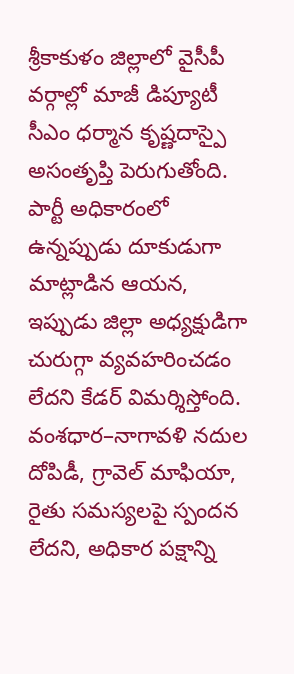శ్రీకాకుళం జిల్లాలో వైసీపీ వర్గాల్లో మాజీ డిప్యూటీ సీఎం ధర్మాన కృష్ణదాస్పై అసంతృప్తి పెరుగుతోంది. పార్టీ అధికారంలో ఉన్నప్పుడు దూకుడుగా మాట్లాడిన ఆయన, ఇప్పుడు జిల్లా అధ్యక్షుడిగా చురుగ్గా వ్యవహరించడం లేదని కేడర్ విమర్శిస్తోంది. వంశధార–నాగావళి నదుల దోపిడీ, గ్రావెల్ మాఫియా, రైతు సమస్యలపై స్పందన లేదని, అధికార పక్షాన్ని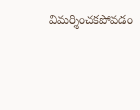విమర్శించకపోవడం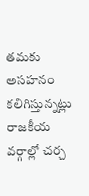తమకు అసహనం కలిగిస్తున్నట్లు రాజకీయ వర్గాల్లో చర్చ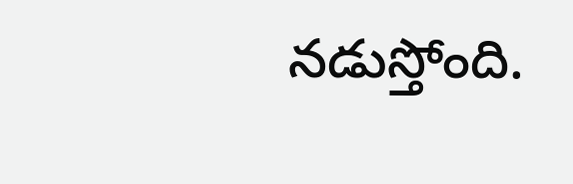నడుస్తోంది.